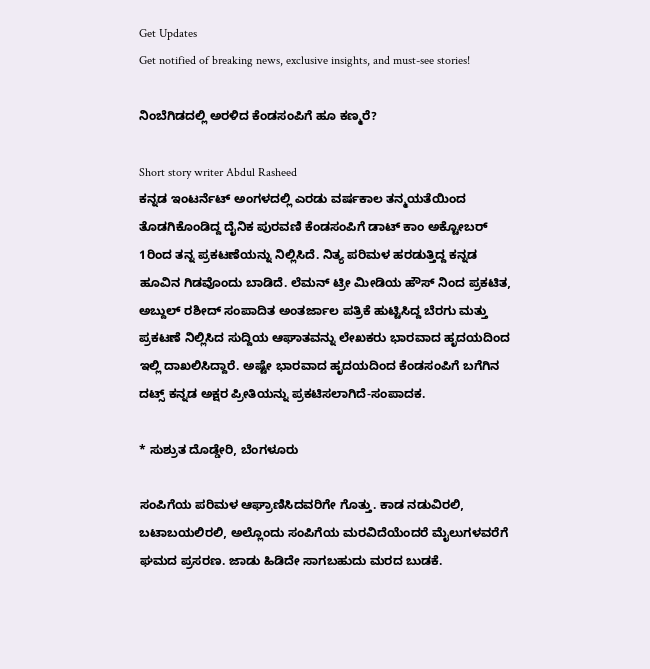Get Updates
Get notified of breaking news, exclusive insights, and must-see stories!

ನಿಂಬೆಗಿಡದಲ್ಲಿ ಅರಳಿದ ಕೆಂಡಸಂಪಿಗೆ ಹೂ ಕಣ್ಮರೆ?

Short story writer Abdul Rasheed
ಕನ್ನಡ ಇಂಟರ್ನೆಟ್ ಅಂಗಳದಲ್ಲಿ ಎರಡು ವರ್ಷಕಾಲ ತನ್ಮಯತೆಯಿಂದ ತೊಡಗಿಕೊಂಡಿದ್ದ ದೈನಿಕ ಪುರವಣಿ ಕೆಂಡಸಂಪಿಗೆ ಡಾಟ್ ಕಾಂ ಅಕ್ಟೋಬರ್ 1ರಿಂದ ತನ್ನ ಪ್ರಕಟಣೆಯನ್ನು ನಿಲ್ಲಿಸಿದೆ. ನಿತ್ಯ ಪರಿಮಳ ಹರಡುತ್ತಿದ್ದ ಕನ್ನಡ ಹೂವಿನ ಗಿಡವೊಂದು ಬಾಡಿದೆ. ಲೆಮನ್ ಟ್ರೀ ಮೀಡಿಯ ಹೌಸ್ ನಿಂದ ಪ್ರಕಟಿತ, ಅಬ್ದುಲ್ ರಶೀದ್ ಸಂಪಾದಿತ ಅಂತರ್ಜಾಲ ಪತ್ರಿಕೆ ಹುಟ್ಟಿಸಿದ್ದ ಬೆರಗು ಮತ್ತು ಪ್ರಕಟಣೆ ನಿಲ್ಲಿಸಿದ ಸುದ್ದಿಯ ಆಘಾತವನ್ನು ಲೇಖಕರು ಭಾರವಾದ ಹೃದಯದಿಂದ ಇಲ್ಲಿ ದಾಖಲಿಸಿದ್ದಾರೆ. ಅಷ್ಟೇ ಭಾರವಾದ ಹೃದಯದಿಂದ ಕೆಂಡಸಂಪಿಗೆ ಬಗೆಗಿನ ದಟ್ಸ್ ಕನ್ನಡ ಅಕ್ಷರ ಪ್ರೀತಿಯನ್ನು ಪ್ರಕಟಿಸಲಾಗಿದೆ-ಸಂಪಾದಕ.

* ಸುಶ್ರುತ ದೊಡ್ಡೇರಿ, ಬೆಂಗಳೂರು

ಸಂಪಿಗೆಯ ಪರಿಮಳ ಆಘ್ರಾಣಿಸಿದವರಿಗೇ ಗೊತ್ತು. ಕಾಡ ನಡುವಿರಲಿ, ಬಟಾಬಯಲಿರಲಿ, ಅಲ್ಲೊಂದು ಸಂಪಿಗೆಯ ಮರವಿದೆಯೆಂದರೆ ಮೈಲುಗಳವರೆಗೆ ಘಮದ ಪ್ರಸರಣ. ಜಾಡು ಹಿಡಿದೇ ಸಾಗಬಹುದು ಮರದ ಬುಡಕೆ.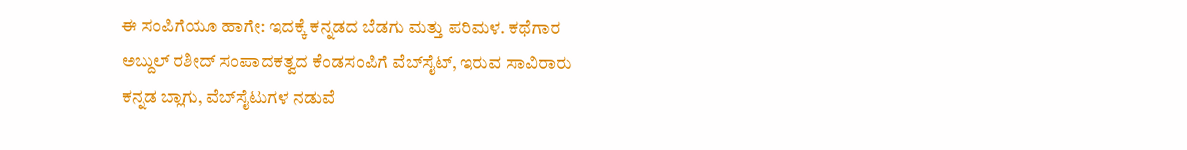ಈ ಸಂಪಿಗೆಯೂ ಹಾಗೇ: ಇದಕ್ಕೆ ಕನ್ನಡದ ಬೆಡಗು ಮತ್ತು ಪರಿಮಳ. ಕಥೆಗಾರ ಅಬ್ದುಲ್ ರಶೀದ್ ಸಂಪಾದಕತ್ವದ ಕೆಂಡಸಂಪಿಗೆ ವೆಬ್‌ಸೈಟ್, ಇರುವ ಸಾವಿರಾರು ಕನ್ನಡ ಬ್ಲಾಗು, ವೆಬ್‌ಸೈಟುಗಳ ನಡುವೆ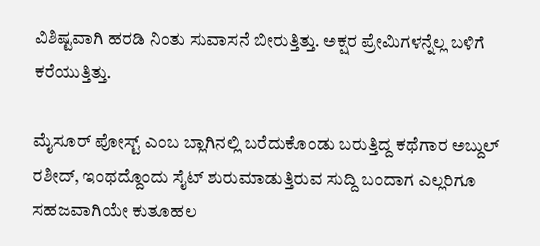ವಿಶಿಷ್ಟವಾಗಿ ಹರಡಿ ನಿಂತು ಸುವಾಸನೆ ಬೀರುತ್ತಿತ್ತು. ಅಕ್ಷರ ಪ್ರೇಮಿಗಳನ್ನೆಲ್ಲ ಬಳಿಗೆ ಕರೆಯುತ್ತಿತ್ತು.

ಮೈಸೂರ್ ಪೋಸ್ಟ್ ಎಂಬ ಬ್ಲಾಗಿನಲ್ಲಿ ಬರೆದುಕೊಂಡು ಬರುತ್ತಿದ್ದ ಕಥೆಗಾರ ಅಬ್ದುಲ್ ರಶೀದ್, ಇಂಥದ್ದೊಂದು ಸೈಟ್ ಶುರುಮಾಡುತ್ತಿರುವ ಸುದ್ದಿ ಬಂದಾಗ ಎಲ್ಲರಿಗೂ ಸಹಜವಾಗಿಯೇ ಕುತೂಹಲ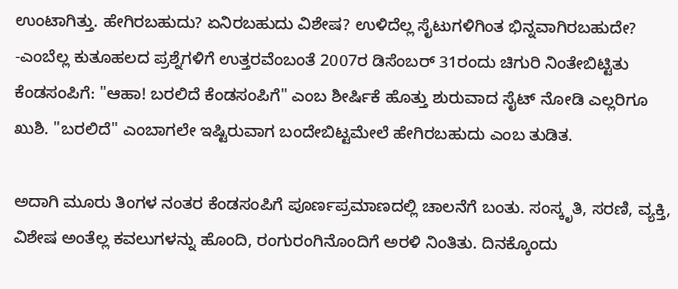ಉಂಟಾಗಿತ್ತು. ಹೇಗಿರಬಹುದು? ಏನಿರಬಹುದು ವಿಶೇಷ? ಉಳಿದೆಲ್ಲ ಸೈಟುಗಳಿಗಿಂತ ಭಿನ್ನವಾಗಿರಬಹುದೇ? -ಎಂಬೆಲ್ಲ ಕುತೂಹಲದ ಪ್ರಶ್ನೆಗಳಿಗೆ ಉತ್ತರವೆಂಬಂತೆ 2007ರ ಡಿಸೆಂಬರ್ 31ರಂದು ಚಿಗುರಿ ನಿಂತೇಬಿಟ್ಟಿತು ಕೆಂಡಸಂಪಿಗೆ: "ಆಹಾ! ಬರಲಿದೆ ಕೆಂಡಸಂಪಿಗೆ" ಎಂಬ ಶೀರ್ಷಿಕೆ ಹೊತ್ತು ಶುರುವಾದ ಸೈಟ್ ನೋಡಿ ಎಲ್ಲರಿಗೂ ಖುಶಿ. "ಬರಲಿದೆ" ಎಂಬಾಗಲೇ ಇಷ್ಟಿರುವಾಗ ಬಂದೇಬಿಟ್ಟಮೇಲೆ ಹೇಗಿರಬಹುದು ಎಂಬ ತುಡಿತ.

ಅದಾಗಿ ಮೂರು ತಿಂಗಳ ನಂತರ ಕೆಂಡಸಂಪಿಗೆ ಪೂರ್ಣಪ್ರಮಾಣದಲ್ಲಿ ಚಾಲನೆಗೆ ಬಂತು. ಸಂಸ್ಕೃತಿ, ಸರಣಿ, ವ್ಯಕ್ತಿ, ವಿಶೇಷ ಅಂತೆಲ್ಲ ಕವಲುಗಳನ್ನು ಹೊಂದಿ, ರಂಗುರಂಗಿನೊಂದಿಗೆ ಅರಳಿ ನಿಂತಿತು. ದಿನಕ್ಕೊಂದು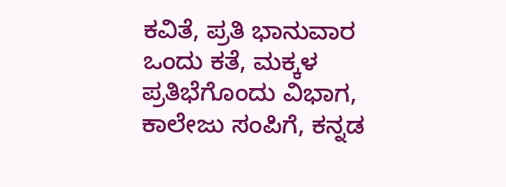ಕವಿತೆ, ಪ್ರತಿ ಭಾನುವಾರ ಒಂದು ಕತೆ, ಮಕ್ಕಳ ಪ್ರತಿಭೆಗೊಂದು ವಿಭಾಗ, ಕಾಲೇಜು ಸಂಪಿಗೆ, ಕನ್ನಡ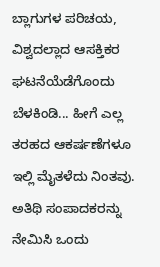ಬ್ಲಾಗುಗಳ ಪರಿಚಯ, ವಿಶ್ವದಲ್ಲಾದ ಆಸಕ್ತಿಕರ ಘಟನೆಯೆಡೆಗೊಂದು ಬೆಳಕಿಂಡಿ... ಹೀಗೆ ಎಲ್ಲ ತರಹದ ಆಕರ್ಷಣೆಗಳೂ ಇಲ್ಲಿ ಮೈತಳೆದು ನಿಂತವು. ಅತಿಥಿ ಸಂಪಾದಕರನ್ನು ನೇಮಿಸಿ ಒಂದು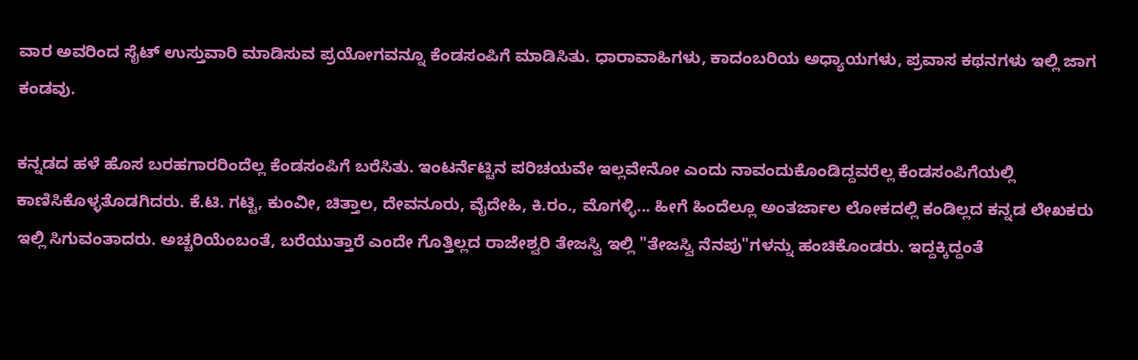ವಾರ ಅವರಿಂದ ಸೈಟ್ ಉಸ್ತುವಾರಿ ಮಾಡಿಸುವ ಪ್ರಯೋಗವನ್ನೂ ಕೆಂಡಸಂಪಿಗೆ ಮಾಡಿಸಿತು. ಧಾರಾವಾಹಿಗಳು, ಕಾದಂಬರಿಯ ಅಧ್ಯಾಯಗಳು, ಪ್ರವಾಸ ಕಥನಗಳು ಇಲ್ಲಿ ಜಾಗ ಕಂಡವು.

ಕನ್ನಡದ ಹಳೆ ಹೊಸ ಬರಹಗಾರರಿಂದೆಲ್ಲ ಕೆಂಡಸಂಪಿಗೆ ಬರೆಸಿತು. ಇಂಟರ್ನೆಟ್ಟಿನ ಪರಿಚಯವೇ ಇಲ್ಲವೇನೋ ಎಂದು ನಾವಂದುಕೊಂಡಿದ್ದವರೆಲ್ಲ ಕೆಂಡಸಂಪಿಗೆಯಲ್ಲಿ ಕಾಣಿಸಿಕೊಳ್ಳತೊಡಗಿದರು. ಕೆ.ಟಿ. ಗಟ್ಟಿ, ಕುಂವೀ, ಚಿತ್ತಾಲ, ದೇವನೂರು, ವೈದೇಹಿ, ಕಿ.ರಂ., ಮೊಗಳ್ಳಿ... ಹೀಗೆ ಹಿಂದೆಲ್ಲೂ ಅಂತರ್ಜಾಲ ಲೋಕದಲ್ಲಿ ಕಂಡಿಲ್ಲದ ಕನ್ನಡ ಲೇಖಕರು ಇಲ್ಲಿ ಸಿಗುವಂತಾದರು. ಅಚ್ಚರಿಯೆಂಬಂತೆ, ಬರೆಯುತ್ತಾರೆ ಎಂದೇ ಗೊತ್ತಿಲ್ಲದ ರಾಜೇಶ್ವರಿ ತೇಜಸ್ವಿ ಇಲ್ಲಿ "ತೇಜಸ್ವಿ ನೆನಪು"ಗಳನ್ನು ಹಂಚಿಕೊಂಡರು. ಇದ್ದಕ್ಕಿದ್ದಂತೆ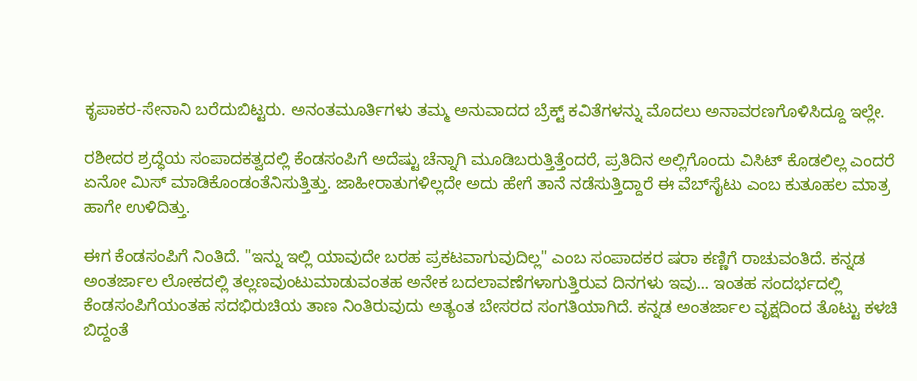ಕೃಪಾಕರ-ಸೇನಾನಿ ಬರೆದುಬಿಟ್ಟರು. ಅನಂತಮೂರ್ತಿಗಳು ತಮ್ಮ ಅನುವಾದದ ಬ್ರೆಕ್ಟ್ ಕವಿತೆಗಳನ್ನು ಮೊದಲು ಅನಾವರಣಗೊಳಿಸಿದ್ದೂ ಇಲ್ಲೇ.

ರಶೀದರ ಶ್ರದ್ಧೆಯ ಸಂಪಾದಕತ್ವದಲ್ಲಿ ಕೆಂಡಸಂಪಿಗೆ ಅದೆಷ್ಟು ಚೆನ್ನಾಗಿ ಮೂಡಿಬರುತ್ತಿತ್ತೆಂದರೆ, ಪ್ರತಿದಿನ ಅಲ್ಲಿಗೊಂದು ವಿಸಿಟ್ ಕೊಡಲಿಲ್ಲ ಎಂದರೆ ಏನೋ ಮಿಸ್ ಮಾಡಿಕೊಂಡಂತೆನಿಸುತ್ತಿತ್ತು. ಜಾಹೀರಾತುಗಳಿಲ್ಲದೇ ಅದು ಹೇಗೆ ತಾನೆ ನಡೆಸುತ್ತಿದ್ದಾರೆ ಈ ವೆಬ್‌ಸೈಟು ಎಂಬ ಕುತೂಹಲ ಮಾತ್ರ ಹಾಗೇ ಉಳಿದಿತ್ತು.

ಈಗ ಕೆಂಡಸಂಪಿಗೆ ನಿಂತಿದೆ. "ಇನ್ನು ಇಲ್ಲಿ ಯಾವುದೇ ಬರಹ ಪ್ರಕಟವಾಗುವುದಿಲ್ಲ" ಎಂಬ ಸಂಪಾದಕರ ಷರಾ ಕಣ್ಣಿಗೆ ರಾಚುವಂತಿದೆ. ಕನ್ನಡ ಅಂತರ್ಜಾಲ ಲೋಕದಲ್ಲಿ ತಲ್ಲಣವುಂಟುಮಾಡುವಂತಹ ಅನೇಕ ಬದಲಾವಣೆಗಳಾಗುತ್ತಿರುವ ದಿನಗಳು ಇವು... ಇಂತಹ ಸಂದರ್ಭದಲ್ಲಿ ಕೆಂಡಸಂಪಿಗೆಯಂತಹ ಸದಭಿರುಚಿಯ ತಾಣ ನಿಂತಿರುವುದು ಅತ್ಯಂತ ಬೇಸರದ ಸಂಗತಿಯಾಗಿದೆ. ಕನ್ನಡ ಅಂತರ್ಜಾಲ ವೃಕ್ಷದಿಂದ ತೊಟ್ಟು ಕಳಚಿ ಬಿದ್ದಂತೆ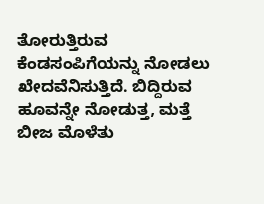ತೋರುತ್ತಿರುವ ಕೆಂಡಸಂಪಿಗೆಯನ್ನು ನೋಡಲು ಖೇದವೆನಿಸುತ್ತಿದೆ. ಬಿದ್ದಿರುವ ಹೂವನ್ನೇ ನೋಡುತ್ತ, ಮತ್ತೆ ಬೀಜ ಮೊಳೆತು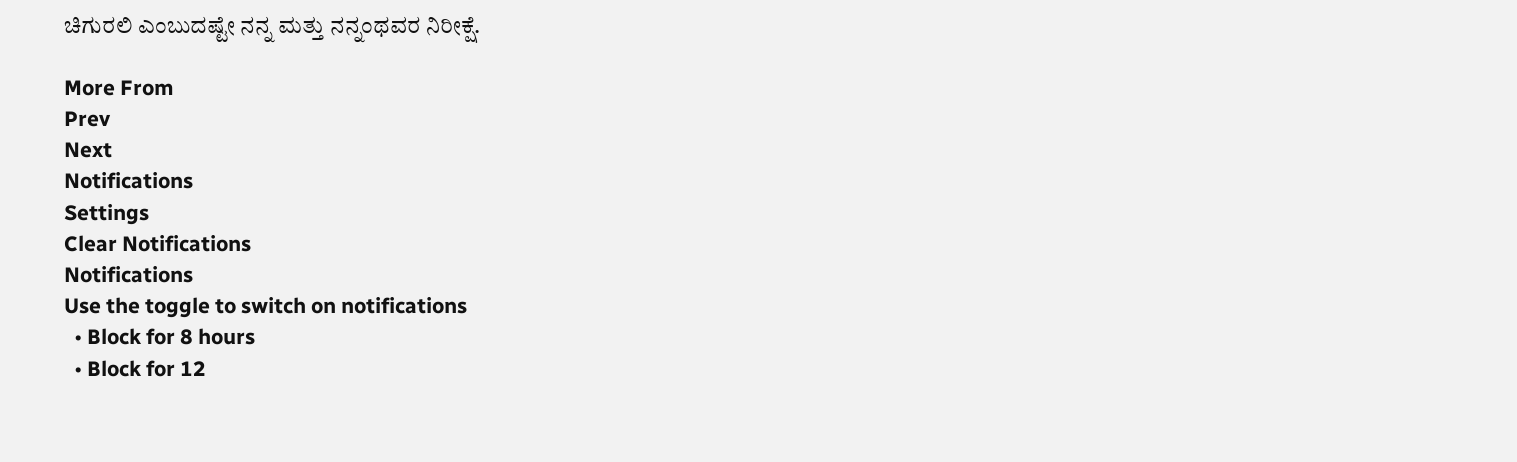ಚಿಗುರಲಿ ಎಂಬುದಷ್ಟೇ ನನ್ನ ಮತ್ತು ನನ್ನಂಥವರ ನಿರೀಕ್ಷೆ.

More From
Prev
Next
Notifications
Settings
Clear Notifications
Notifications
Use the toggle to switch on notifications
  • Block for 8 hours
  • Block for 12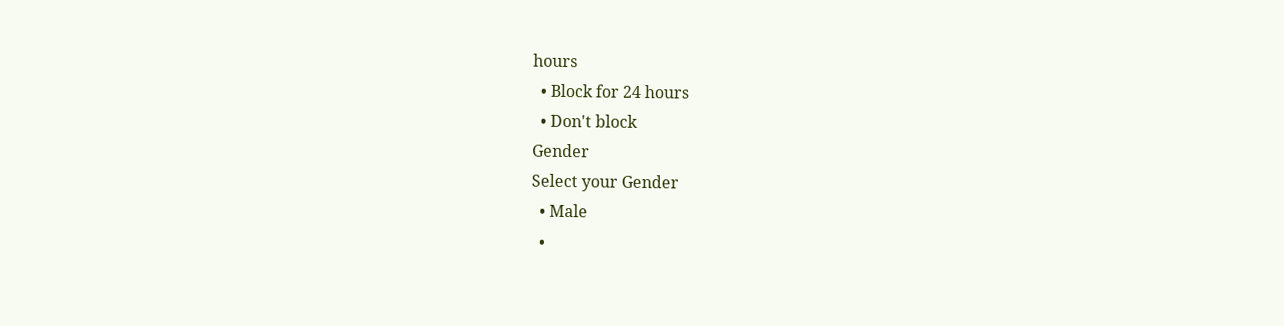hours
  • Block for 24 hours
  • Don't block
Gender
Select your Gender
  • Male
  •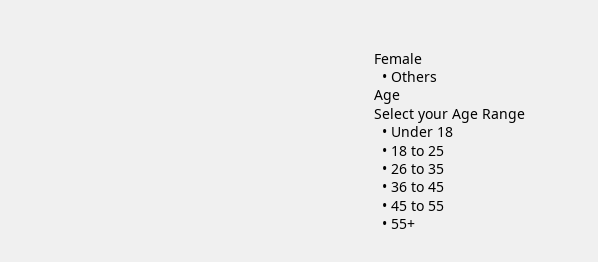Female
  • Others
Age
Select your Age Range
  • Under 18
  • 18 to 25
  • 26 to 35
  • 36 to 45
  • 45 to 55
  • 55+